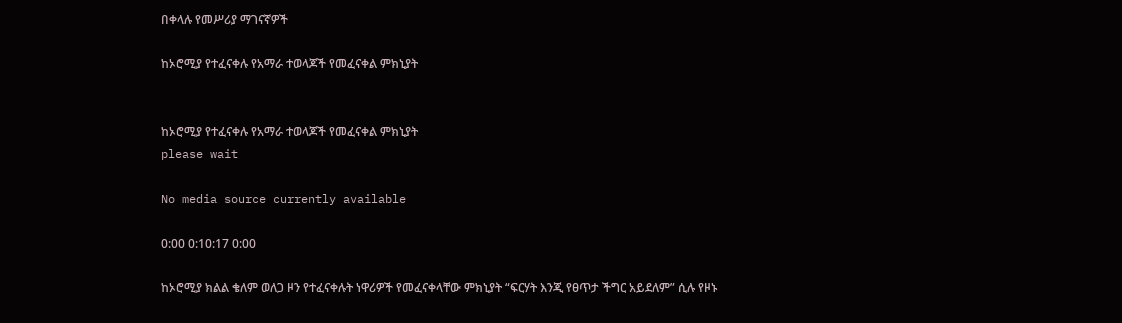በቀላሉ የመሥሪያ ማገናኛዎች

ከኦሮሚያ የተፈናቀሉ የአማራ ተወላጆች የመፈናቀል ምክኒያት


ከኦሮሚያ የተፈናቀሉ የአማራ ተወላጆች የመፈናቀል ምክኒያት
please wait

No media source currently available

0:00 0:10:17 0:00

ከኦሮሚያ ክልል ቄለም ወለጋ ዞን የተፈናቀሉት ነዋሪዎች የመፈናቀላቸው ምክኒያት “ፍርሃት እንጂ የፀጥታ ችግር አይደለም” ሲሉ የዞኑ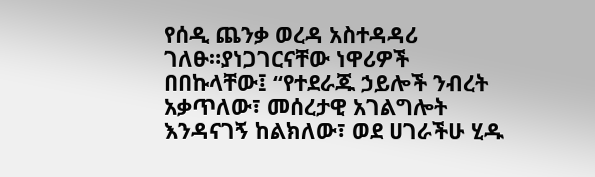የሰዲ ጨንቃ ወረዳ አስተዳዳሪ ገለፁ።ያነጋገርናቸው ነዋሪዎች በበኩላቸው፤ “የተደራጁ ኃይሎች ንብረት አቃጥለው፣ መሰረታዊ አገልግሎት እንዳናገኝ ከልክለው፣ ወደ ሀገራችሁ ሂዱ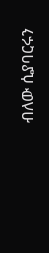ብለው ሲያባርሩን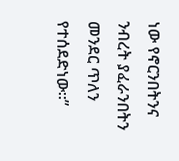ነው የኖርንበትንና ንብረት ያፈራንበትን መንደር ጥለን የተሰደድነው።”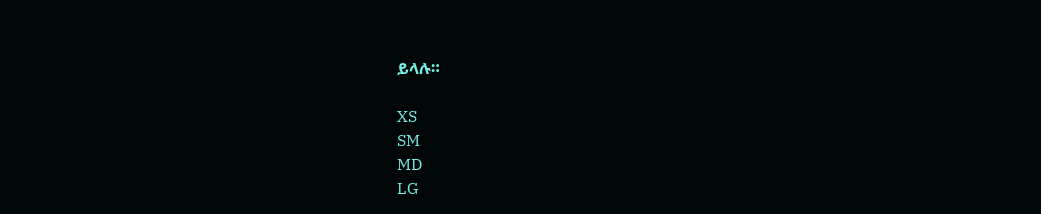ይላሉ።

XS
SM
MD
LG